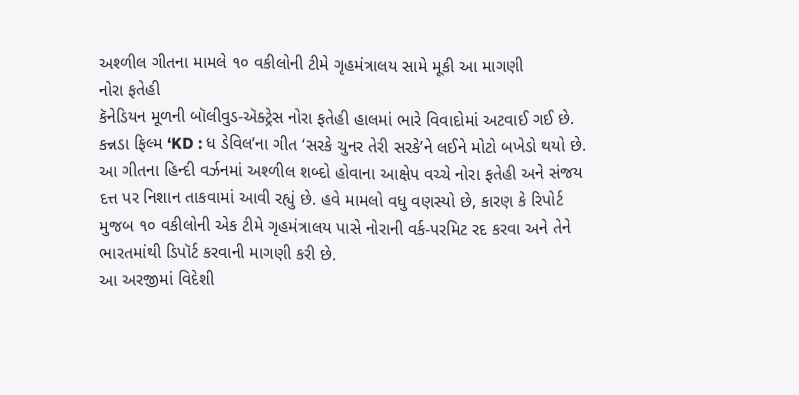અશ્ળીલ ગીતના મામલે ૧૦ વકીલોની ટીમે ગૃહમંત્રાલય સામે મૂકી આ માગણી
નોરા ફતેહી
કૅનેડિયન મૂળની બૉલીવુડ-ઍક્ટ્રેસ નોરા ફતેહી હાલમાં ભારે વિવાદોમાં અટવાઈ ગઈ છે. કન્નડા ફિલ્મ ‘KD : ધ ડેવિલ’ના ગીત ‘સરકે ચુનર તેરી સરકે’ને લઈને મોટો બખેડો થયો છે. આ ગીતના હિન્દી વર્ઝનમાં અશ્ળીલ શબ્દો હોવાના આક્ષેપ વચ્ચે નોરા ફતેહી અને સંજય દત્ત પર નિશાન તાકવામાં આવી રહ્યું છે. હવે મામલો વધુ વણસ્યો છે, કારણ કે રિપોર્ટ મુજબ ૧૦ વકીલોની એક ટીમે ગૃહમંત્રાલય પાસે નોરાની વર્ક-પરમિટ રદ કરવા અને તેને ભારતમાંથી ડિપૉર્ટ કરવાની માગણી કરી છે.
આ અરજીમાં વિદેશી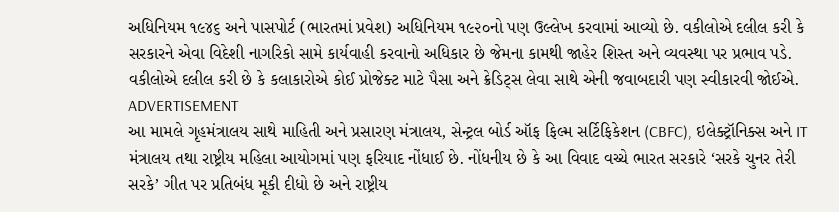અધિનિયમ ૧૯૪૬ અને પાસપોર્ટ (ભારતમાં પ્રવેશ) અધિનિયમ ૧૯૨૦નો પણ ઉલ્લેખ કરવામાં આવ્યો છે. વકીલોએ દલીલ કરી કે સરકારને એવા વિદેશી નાગરિકો સામે કાર્યવાહી કરવાનો અધિકાર છે જેમના કામથી જાહેર શિસ્ત અને વ્યવસ્થા પર પ્રભાવ પડે. વકીલોએ દલીલ કરી છે કે કલાકારોએ કોઈ પ્રોજેક્ટ માટે પૈસા અને ક્રેડિટ્સ લેવા સાથે એની જવાબદારી પણ સ્વીકારવી જોઈએ.
ADVERTISEMENT
આ મામલે ગૃહમંત્રાલય સાથે માહિતી અને પ્રસારણ મંત્રાલય, સેન્ટ્રલ બોર્ડ ઑફ ફિલ્મ સર્ટિફિકેશન (CBFC), ઇલેક્ટ્રૉનિક્સ અને IT મંત્રાલય તથા રાષ્ટ્રીય મહિલા આયોગમાં પણ ફરિયાદ નોંધાઈ છે. નોંધનીય છે કે આ વિવાદ વચ્ચે ભારત સરકારે ‘સરકે ચુનર તેરી સરકે’ ગીત પર પ્રતિબંધ મૂકી દીધો છે અને રાષ્ટ્રીય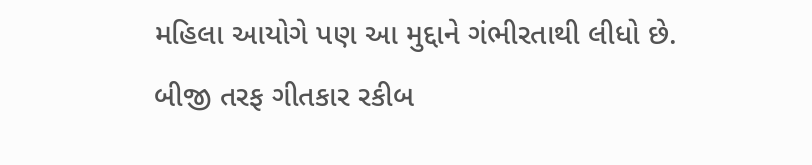મહિલા આયોગે પણ આ મુદ્દાને ગંભીરતાથી લીધો છે. બીજી તરફ ગીતકાર રકીબ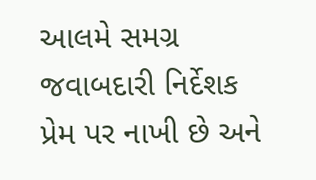આલમે સમગ્ર જવાબદારી નિર્દેશક પ્રેમ પર નાખી છે અને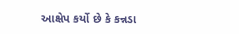આક્ષેપ કર્યો છે કે કન્નડા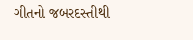ગીતનો જબરદસ્તીથી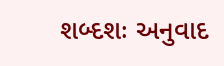શબ્દશઃ અનુવાદ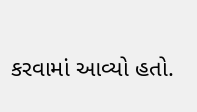કરવામાં આવ્યો હતો.